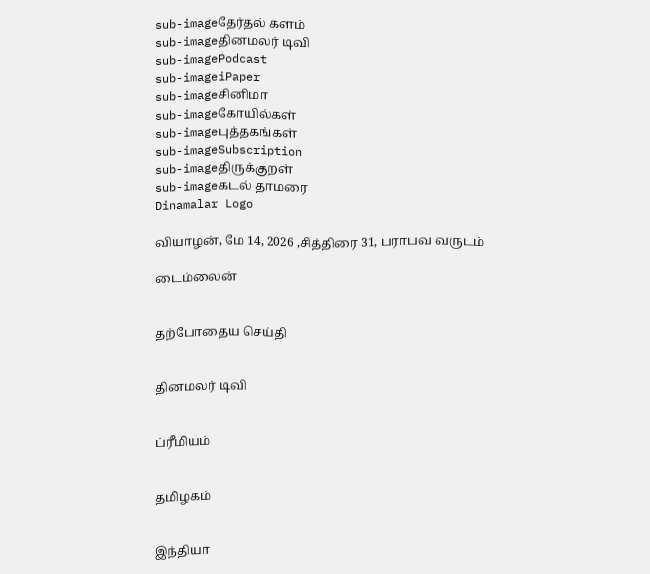sub-imageதேர்தல் களம்
sub-imageதினமலர் டிவி
sub-imagePodcast
sub-imageiPaper
sub-imageசினிமா
sub-imageகோயில்கள்
sub-imageபுத்தகங்கள்
sub-imageSubscription
sub-imageதிருக்குறள்
sub-imageகடல் தாமரை
Dinamalar Logo

வியாழன், மே 14, 2026 ,சித்திரை 31, பராபவ வருடம்

டைம்லைன்


தற்போதைய செய்தி


தினமலர் டிவி


ப்ரீமியம்


தமிழகம்


இந்தியா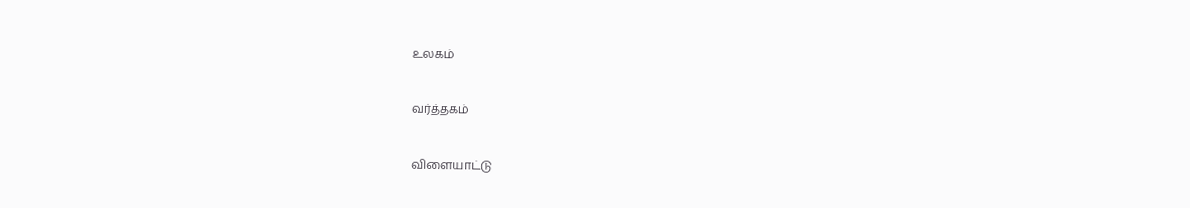உலகம்


வர்த்தகம்


விளையாட்டு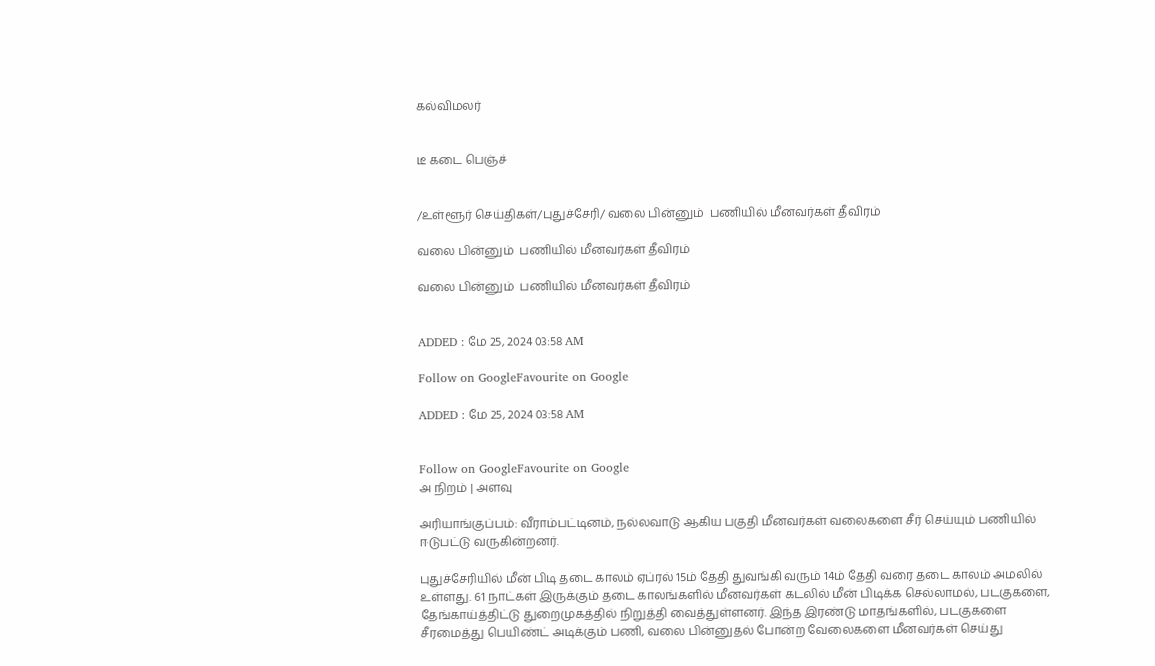கல்விமலர்


டீ கடை பெஞ்ச்


/உள்ளூர் செய்திகள்/புதுச்சேரி/ வலை பின்னும்  பணியில் மீனவர்கள் தீவிரம்

வலை பின்னும்  பணியில் மீனவர்கள் தீவிரம்

வலை பின்னும்  பணியில் மீனவர்கள் தீவிரம்


ADDED : மே 25, 2024 03:58 AM

Follow on GoogleFavourite on Google

ADDED : மே 25, 2024 03:58 AM


Follow on GoogleFavourite on Google
அ நிறம் | அளவு

அரியாங்குப்பம்: வீராம்பட்டினம், நல்லவாடு ஆகிய பகுதி மீனவர்கள் வலைகளை சீர் செய்யும் பணியில் ஈடுபட்டு வருகின்றனர்.

புதுச்சேரியில் மீன் பிடி தடை காலம் ஏப்ரல் 15ம் தேதி துவங்கி வரும் 14ம் தேதி வரை தடை காலம் அமலில் உள்ளது. 61 நாட்கள் இருக்கும் தடை காலங்களில் மீனவர்கள் கடலில் மீன் பிடிக்க செல்லாமல், படகுகளை, தேங்காய்த்திட்டு துறைமுகத்தில் நிறுத்தி வைத்துள்ளனர். இந்த இரண்டு மாதங்களில், படகுகளை சீரமைத்து பெயிண்ட் அடிக்கும் பணி, வலை பின்னுதல் போன்ற வேலைகளை மீனவர்கள் செய்து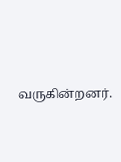வருகின்றனர்.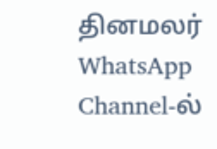தினமலர் WhatsApp Channel-ல்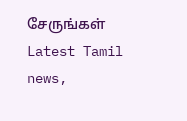சேருங்கள்
Latest Tamil news,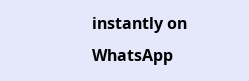instantly on WhatsApp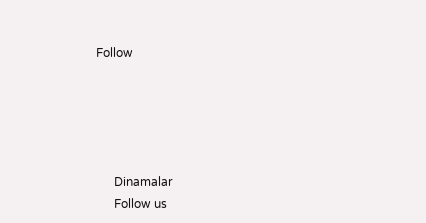Follow





      Dinamalar
      Follow us